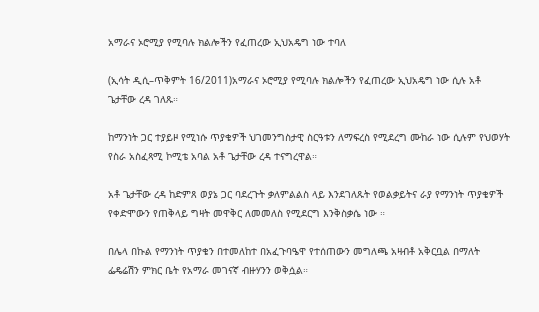አማራና ኦሮሚያ የሚባሉ ክልሎችን የፈጠረው ኢህአዴግ ነው ተባለ

(ኢሳት ዲሲ–ጥቅምት 16/2011)አማራና ኦሮሚያ የሚባሉ ክልሎችን የፈጠረው ኢህአዴግ ነው ሲሉ አቶ ጌታቸው ረዳ ገለጹ።

ከማንነት ጋር ተያይዞ የሚነሱ ጥያቄዎች ህገመንግስታዊ ስርዓቱን ለማፍረስ የሚደረግ ሙከራ ነው ሲሉም የህወሃት የስራ አስፈጻሚ ኮሚቴ አባል አቶ ጌታቸው ረዳ ተናግረዋል።

አቶ ጌታቸው ረዳ ከድምጸ ወያኔ ጋር ባደረጉት ቃለምልልስ ላይ እንደገለጹት የወልቃይትና ራያ የማንነት ጥያቄዎች የቀድሞውን የጠቅላይ ግዛት መዋቅር ለመመለስ የሚደርግ እንቅስቃሴ ነው ።

በሌላ በኩል የማንነት ጥያቄን በተመለከተ በአፈጉባዔዋ የተሰጠውን መግለጫ አዛብቶ አቅርቧል በማለት ፌዴሬሽን ምክር ቤት የአማራ መገናኛ ብዙሃንን ወቅሷል።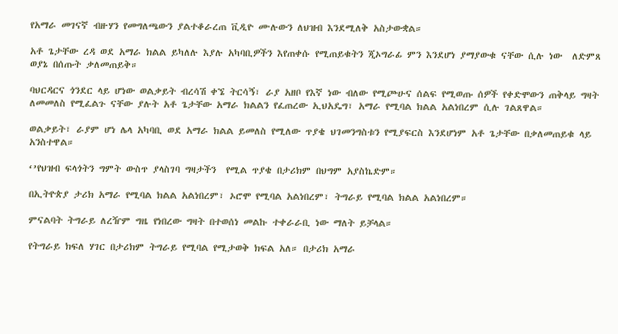የአማራ መገናኛ ብዙሃን የመግለጫውን ያልተቆራረጠ ቪዲዮ ሙሉውን ለህዝብ እንደሚለቅ አስታውቋል።

አቶ ጌታቸው ረዳ ወደ አማራ ክልል ይካለሉ እያሉ አካባቢዎችን እየጠቀሱ የሚጠይቁትን ጂኦግራፊ ምን እንደሆነ ያማያውቁ ናቸው ሲሉ ነው  ለድምጸ ወያኔ በሰጡት ቃለመጠይቅ።

ባህርዳርና ጎንደር ላይ ሆነው ወልቃይት ብረሳሽ ቀኜ ትርሳኝ፣ ራያ አዘቦ የእኛ ነው ብለው የሚጮሁና ሰልፍ የሚወጡ ሰዎች የቀድሞውን ጠቅላይ ግዛት ለመመለስ የሚፈልጉ ናቸው ያሉት አቶ ጌታቸው አማራ ክልልን የፈጠረው ኢህአዴግ፣ አማራ የሚባል ክልል አልነበረም ሲሉ ገልጸዋል።

ወልቃይት፣ ራያም ሆነ ሌላ አካባቢ ወደ አማራ ክልል ይመለስ የሚለው ጥያቄ ህገመንግስቱን የሚያፍርስ እንደሆነም አቶ ጌታቸው በቃለመጠይቁ ላይ አንስተዋል።

‘’የህዝብ ፍላጎትን ግምት ውስጥ ያላስገባ ግዛታችን  የሚል ጥያቄ በታሪክም በህግም አያስኬድም።

በኢትዮጵያ ታሪክ አማራ የሚባል ክልል አልነበረም፣ ኦሮሞ የሚባል አልነበረም፣ ትግራይ የሚባል ክልል አልነበረም።

ምናልባት ትግራይ ለረዥም ግዜ የነበረው ግዛት በተወሰነ መልኩ ተቀራራቢ ነው ማለት ይቻላል።

የትግራይ ክፍለ ሃገር በታሪክም ትግራይ የሚባል የሚታወቅ ክፍል አለ። በታሪክ አማራ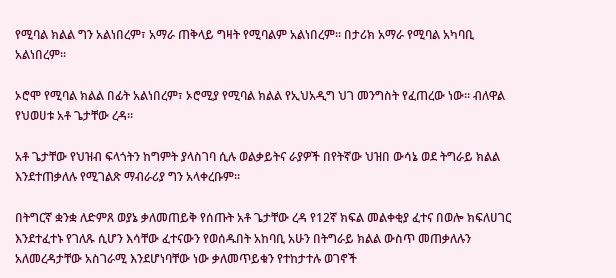የሚባል ክልል ግን አልነበረም፣ አማራ ጠቅላይ ግዛት የሚባልም አልነበረም። በታሪክ አማራ የሚባል አካባቢ አልነበረም።

ኦሮሞ የሚባል ክልል በፊት አልነበረም፣ ኦሮሚያ የሚባል ክልል የኢህአዲግ ህገ መንግስት የፈጠረው ነው። ብለዋል የህወሀቱ አቶ ጌታቸው ረዳ።

አቶ ጌታቸው የህዝብ ፍላጎትን ከግምት ያላስገባ ሲሉ ወልቃይትና ራያዎች በየትኛው ህዝበ ውሳኔ ወደ ትግራይ ክልል እንደተጠቃለሉ የሚገልጽ ማብራሪያ ግን አላቀረቡም።

በትግርኛ ቋንቋ ለድምጸ ወያኔ ቃለመጠይቅ የሰጡት አቶ ጌታቸው ረዳ የ12ኛ ክፍል መልቀቂያ ፈተና በወሎ ክፍለሀገር እንደተፈተኑ የገለጹ ሲሆን እሳቸው ፈተናውን የወሰዱበት አከባቢ አሁን በትግራይ ክልል ውስጥ መጠቃለሉን አለመረዳታቸው አስገራሚ እንደሆነባቸው ነው ቃለመጥይቁን የተከታተሉ ወገኖች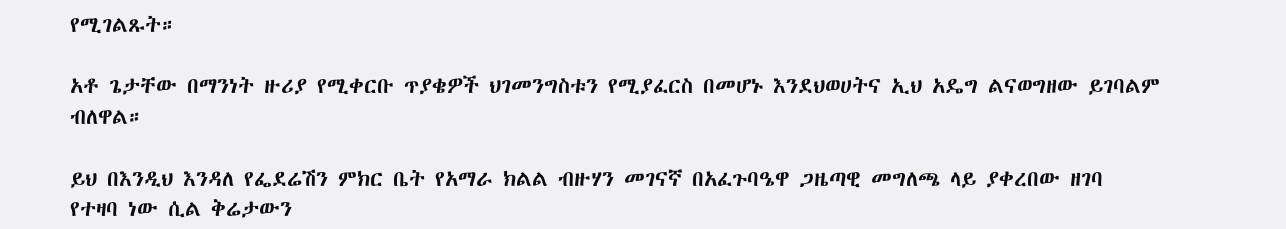የሚገልጹት።

አቶ ጌታቸው በማንነት ዙሪያ የሚቀርቡ ጥያቄዎች ህገመንግስቱን የሚያፈርስ በመሆኑ እንደህወሀትና ኢህ አዴግ ልናወግዘው ይገባልም ብለዋል።

ይህ በእንዲህ እንዳለ የፌደሬሽን ምክር ቤት የአማራ ክልል ብዙሃን መገናኛ በአፈጉባዔዋ ጋዜጣዊ መግለጫ ላይ ያቀረበው ዘገባ የተዛባ ነው ሲል ቅሬታውን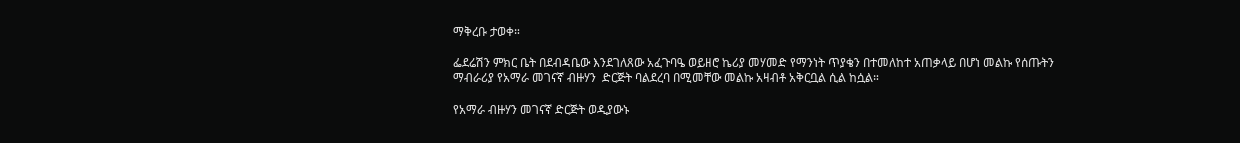ማቅረቡ ታወቀ።

ፌደሬሽን ምክር ቤት በደብዳቤው እንደገለጸው አፈጉባዔ ወይዘሮ ኬሪያ መሃመድ የማንነት ጥያቄን በተመለከተ አጠቃላይ በሆነ መልኩ የሰጡትን ማብራሪያ የአማራ መገናኛ ብዙሃን  ድርጅት ባልደረባ በሚመቸው መልኩ አዛብቶ አቅርቧል ሲል ከሷል።

የአማራ ብዙሃን መገናኛ ድርጅት ወዲያውኑ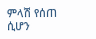ምላሽ የሰጠ ሲሆን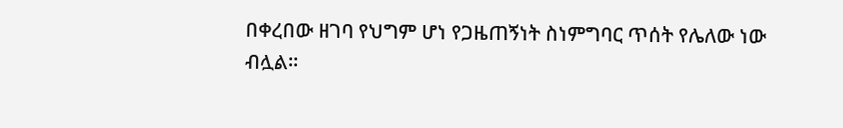በቀረበው ዘገባ የህግም ሆነ የጋዜጠኝነት ስነምግባር ጥሰት የሌለው ነው ብሏል።